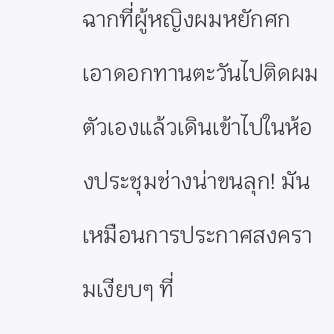ฉากที่ผู้หญิงผมหยักศกเอาดอกทานตะวันไปติดผมตัวเองแล้วเดินเข้าไปในห้องประชุมช่างน่าขนลุก! มันเหมือนการประกาศสงครามเงียบๆ ที่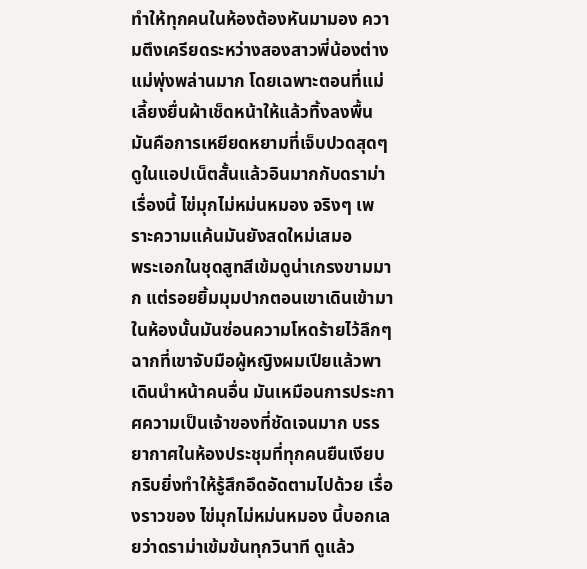ทำให้ทุกคนในห้องต้องหันมามอง ความตึงเครียดระหว่างสองสาวพี่น้องต่างแม่พุ่งพล่านมาก โดยเฉพาะตอนที่แม่เลี้ยงยื่นผ้าเช็ดหน้าให้แล้วทิ้งลงพื้น มันคือการเหยียดหยามที่เจ็บปวดสุดๆ ดูในแอปเน็ตสั้นแล้วอินมากกับดราม่าเรื่องนี้ ไข่มุกไม่หม่นหมอง จริงๆ เพราะความแค้นมันยังสดใหม่เสมอ
พระเอกในชุดสูทสีเข้มดูน่าเกรงขามมาก แต่รอยยิ้มมุมปากตอนเขาเดินเข้ามาในห้องนั้นมันซ่อนความโหดร้ายไว้ลึกๆ ฉากที่เขาจับมือผู้หญิงผมเปียแล้วพาเดินนำหน้าคนอื่น มันเหมือนการประกาศความเป็นเจ้าของที่ชัดเจนมาก บรรยากาศในห้องประชุมที่ทุกคนยืนเงียบกริบยิ่งทำให้รู้สึกอึดอัดตามไปด้วย เรื่องราวของ ไข่มุกไม่หม่นหมอง นี้บอกเลยว่าดราม่าเข้มข้นทุกวินาที ดูแล้ว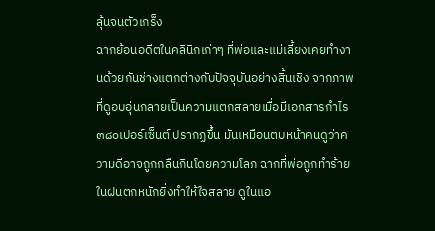ลุ้นจนตัวเกร็ง
ฉากย้อนอดีตในคลินิกเก่าๆ ที่พ่อและแม่เลี้ยงเคยทำงานด้วยกันช่างแตกต่างกับปัจจุบันอย่างสิ้นเชิง จากภาพที่ดูอบอุ่นกลายเป็นความแตกสลายเมื่อมีเอกสารกำไร ๓๘๐เปอร์เซ็นต์ ปรากฏขึ้น มันเหมือนตบหน้าคนดูว่าความดีอาจถูกกลืนกินโดยความโลภ ฉากที่พ่อถูกทำร้ายในฝนตกหนักยิ่งทำให้ใจสลาย ดูในแอ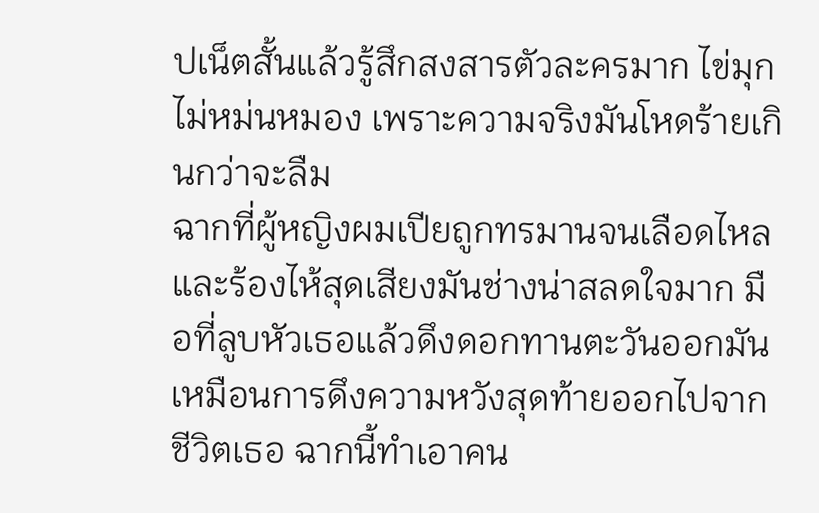ปเน็ตสั้นแล้วรู้สึกสงสารตัวละครมาก ไข่มุกไม่หม่นหมอง เพราะความจริงมันโหดร้ายเกินกว่าจะลืม
ฉากที่ผู้หญิงผมเปียถูกทรมานจนเลือดไหลและร้องไห้สุดเสียงมันช่างน่าสลดใจมาก มือที่ลูบหัวเธอแล้วดึงดอกทานตะวันออกมันเหมือนการดึงความหวังสุดท้ายออกไปจากชีวิตเธอ ฉากนี้ทำเอาคน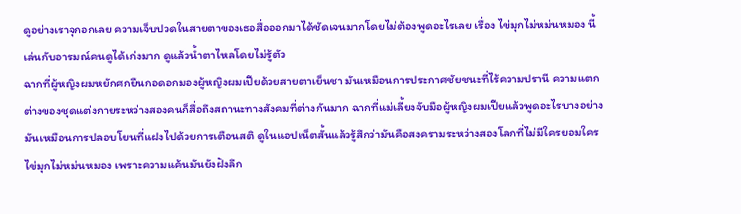ดูอย่างเราจุกอกเลย ความเจ็บปวดในสายตาของเธอสื่อออกมาได้ชัดเจนมากโดยไม่ต้องพูดอะไรเลย เรื่อง ไข่มุกไม่หม่นหมอง นี้เล่นกับอารมณ์คนดูได้เก่งมาก ดูแล้วน้ำตาไหลโดยไม่รู้ตัว
ฉากที่ผู้หญิงผมหยักศกยืนกอดอกมองผู้หญิงผมเปียด้วยสายตาเย็นชา มันเหมือนการประกาศชัยชนะที่ไร้ความปรานี ความแตกต่างของชุดแต่งกายระหว่างสองคนก็สื่อถึงสถานะทางสังคมที่ต่างกันมาก ฉากที่แม่เลี้ยงจับมือผู้หญิงผมเปียแล้วพูดอะไรบางอย่างมันเหมือนการปลอบโยนที่แฝงไปด้วยการเตือนสติ ดูในแอปเน็ตสั้นแล้วรู้สึกว่ามันคือสงครามระหว่างสองโลกที่ไม่มีใครยอมใคร ไข่มุกไม่หม่นหมอง เพราะความแค้นมันยังฝังลึก